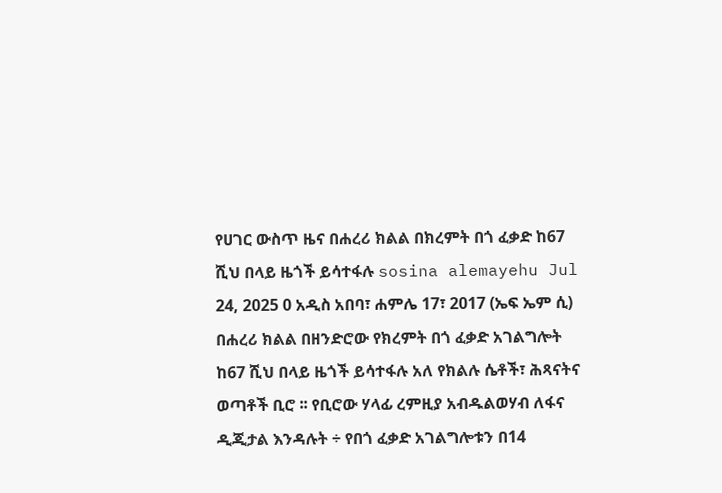የሀገር ውስጥ ዜና በሐረሪ ክልል በክረምት በጎ ፈቃድ ከ67 ሺህ በላይ ዜጎች ይሳተፋሉ sosina alemayehu Jul 24, 2025 0 አዲስ አበባ፣ ሐምሌ 17፣ 2017 (ኤፍ ኤም ሲ) በሐረሪ ክልል በዘንድሮው የክረምት በጎ ፈቃድ አገልግሎት ከ67 ሺህ በላይ ዜጎች ይሳተፋሉ አለ የክልሉ ሴቶች፣ ሕጻናትና ወጣቶች ቢሮ ፡፡ የቢሮው ሃላፊ ረምዚያ አብዱልወሃብ ለፋና ዲጂታል እንዳሉት ÷ የበጎ ፈቃድ አገልግሎቱን በ14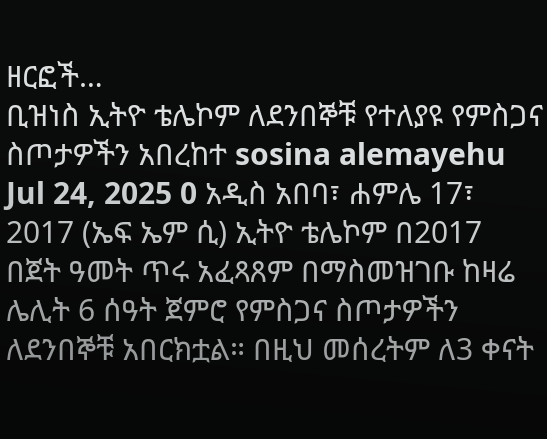ዘርፎች…
ቢዝነስ ኢትዮ ቴሌኮም ለደንበኞቹ የተለያዩ የምስጋና ስጦታዎችን አበረከተ sosina alemayehu Jul 24, 2025 0 አዲስ አበባ፣ ሐምሌ 17፣ 2017 (ኤፍ ኤም ሲ) ኢትዮ ቴሌኮም በ2017 በጀት ዓመት ጥሩ አፈጻጸም በማስመዝገቡ ከዛሬ ሌሊት 6 ሰዓት ጀምሮ የምስጋና ስጦታዎችን ለደንበኞቹ አበርክቷል። በዚህ መሰረትም ለ3 ቀናት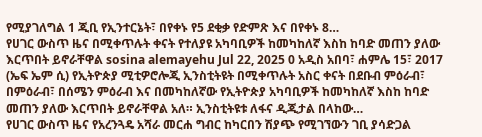የሚያገለግል 1 ጂቢ የኢንተርኔት፣ በየቀኑ የ5 ደቂቃ የድምጽ እና በየቀኑ 8…
የሀገር ውስጥ ዜና በሚቀጥሉት ቀናት የተለያዩ አካባቢዎች ከመካከለኛ እስከ ከባድ መጠን ያለው እርጥበት ይኖራቸዋል sosina alemayehu Jul 22, 2025 0 አዲስ አበባ፣ ሐምሌ 15፣ 2017 (ኤፍ ኤም ሲ) የኢትዮጵያ ሚቲዎሮሎጂ ኢንስቲትዩት በሚቀጥሉት አስር ቀናት በደቡብ ምዕራብ፣ በምዕራብ፣ በሰሜን ምዕራብ እና በመካከለኛው የኢትዮጵያ አካባቢዎች ከመካከለኛ እስከ ከባድ መጠን ያለው እርጥበት ይኖራቸዋል አለ። ኢንስቲትዩቱ ለፋና ዲጂታል በላከው…
የሀገር ውስጥ ዜና የአረንጓዴ አሻራ መርሐ ግብር ከካርበን ሽያጭ የሚገኘውን ገቢ ያሳድጋል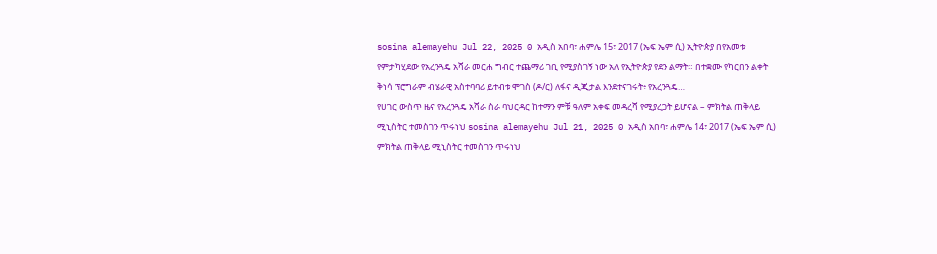sosina alemayehu Jul 22, 2025 0 አዲስ አበባ፣ ሐምሌ 15፣ 2017 (ኤፍ ኤም ሲ) ኢትዮጵያ በየአመቱ የምታካሂደው የአረንጓዴ አሻራ መርሐ ግብር ተጨማሪ ገቢ የሚያስገኝ ነው አለ የኢትዮጵያ የደን ልማት። በተቋሙ የካርበን ልቀት ቅነሳ ፕሮግራም ብሄራዊ አስተባባሪ ይተብቱ ሞገስ (ዶ/ር) ለፋና ዲጂታል እንደተናገሩት፥ የአረንጓዴ…
የሀገር ውስጥ ዜና የአረንጓዴ አሻራ ስራ ባህርዳር ከተማን ምቹ ዓለም አቀፍ መዳረሻ የሚያረጋት ይሆናል – ምክትል ጠቅላይ ሚኒስትር ተመስገን ጥሩነህ sosina alemayehu Jul 21, 2025 0 አዲስ አበባ፣ ሐምሌ 14፣ 2017 (ኤፍ ኤም ሲ) ምክትል ጠቅላይ ሚኒስትር ተመስገን ጥሩነህ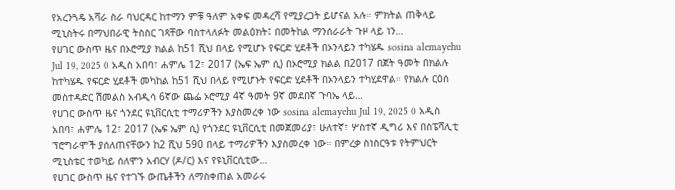የአረንጓዴ አሻራ ስራ ባህርዳር ከተማን ምቹ ዓለም አቀፍ መዳረሻ የሚያረጋት ይሆናል አሉ። ምክትል ጠቅላይ ሚኒስትሩ በማህበራዊ ትስስር ገጻቸው ባስተላለፉት መልዕክት፤ በመትከል ማንሰራራት ጉዞ ላይ ነን…
የሀገር ውስጥ ዜና በኦሮሚያ ክልል ከ51 ሺህ በላይ የሚሆኑ የፍርድ ሂደቶች በኦንላይን ተካሄዱ sosina alemayehu Jul 19, 2025 0 አዲስ አበባ፣ ሐምሌ 12፣ 2017 (ኤፍ ኤም ሲ) በኦሮሚያ ክልል በ2017 በጀት ዓመት በክልሉ ከተካሄዱ የፍርድ ሂደቶች መካከል ከ51 ሺህ በላይ የሚሆኑት የፍርድ ሂደቶች በኦንላይን ተካሂደዋል። የክልሉ ርዕሰ መስተዳድር ሽመልስ አብዲሳ 6ኛው ጨፌ ኦሮሚያ 4ኛ ዓመት 9ኛ መደበኛ ጉባኤ ላይ…
የሀገር ውስጥ ዜና ጎንደር ዩኒቨርሲቲ ተማሪዎችን እያስመረቀ ነው sosina alemayehu Jul 19, 2025 0 አዲስ አበባ፣ ሐምሌ 12፣ 2017 (ኤፍ ኤም ሲ) የጎንደር ዩኒቨርሲቲ በመጀመሪያ፣ ሁለተኛ፣ ሦስተኛ ዲግሪ እና በስፔሻሊቲ ፕሮግራሞች ያሰለጠናቸውን ከ2 ሺህ 590 በላይ ተማሪዎችን እያስመረቀ ነው። በምረቃ ስነስርዓቱ የትምህርት ሚኒስቴር ተወካይ ሰለሞን አብርሃ (ዶ/ር) እና የዩኒቨርሲቲው…
የሀገር ውስጥ ዜና የተገኙ ውጤቶችን ለማስቀጠል አመራሩ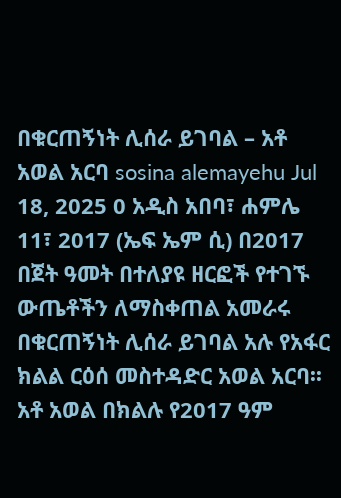በቁርጠኝነት ሊሰራ ይገባል – አቶ አወል አርባ sosina alemayehu Jul 18, 2025 0 አዲስ አበባ፣ ሐምሌ 11፣ 2017 (ኤፍ ኤም ሲ) በ2017 በጀት ዓመት በተለያዩ ዘርፎች የተገኙ ውጤቶችን ለማስቀጠል አመራሩ በቁርጠኝነት ሊሰራ ይገባል አሉ የአፋር ክልል ርዕሰ መስተዳድር አወል አርባ፡፡ አቶ አወል በክልሉ የ2017 ዓም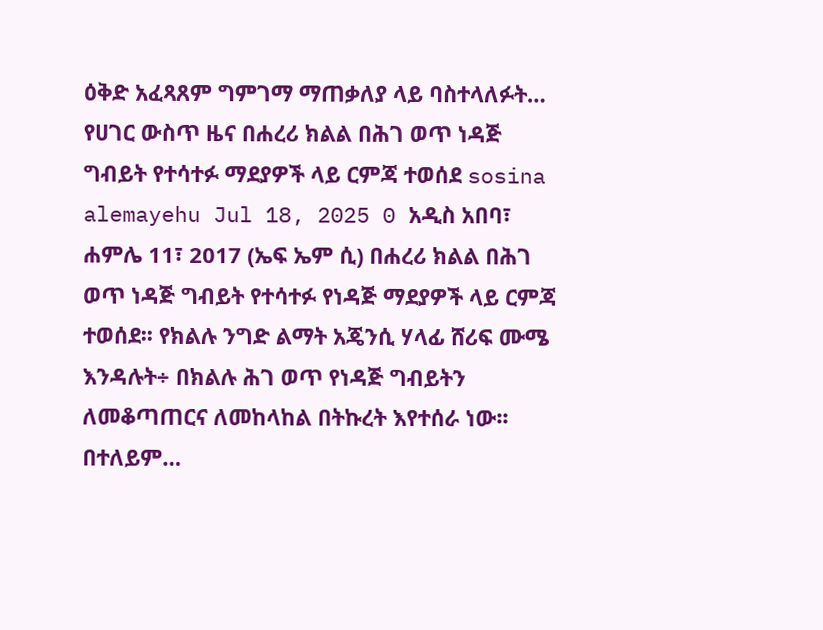ዕቅድ አፈጻጸም ግምገማ ማጠቃለያ ላይ ባስተላለፉት…
የሀገር ውስጥ ዜና በሐረሪ ክልል በሕገ ወጥ ነዳጅ ግብይት የተሳተፉ ማደያዎች ላይ ርምጃ ተወሰደ sosina alemayehu Jul 18, 2025 0 አዲስ አበባ፣ ሐምሌ 11፣ 2017 (ኤፍ ኤም ሲ) በሐረሪ ክልል በሕገ ወጥ ነዳጅ ግብይት የተሳተፉ የነዳጅ ማደያዎች ላይ ርምጃ ተወሰደ፡፡ የክልሉ ንግድ ልማት አጄንሲ ሃላፊ ሸሪፍ ሙሜ እንዳሉት÷ በክልሉ ሕገ ወጥ የነዳጅ ግብይትን ለመቆጣጠርና ለመከላከል በትኩረት እየተሰራ ነው፡፡ በተለይም…